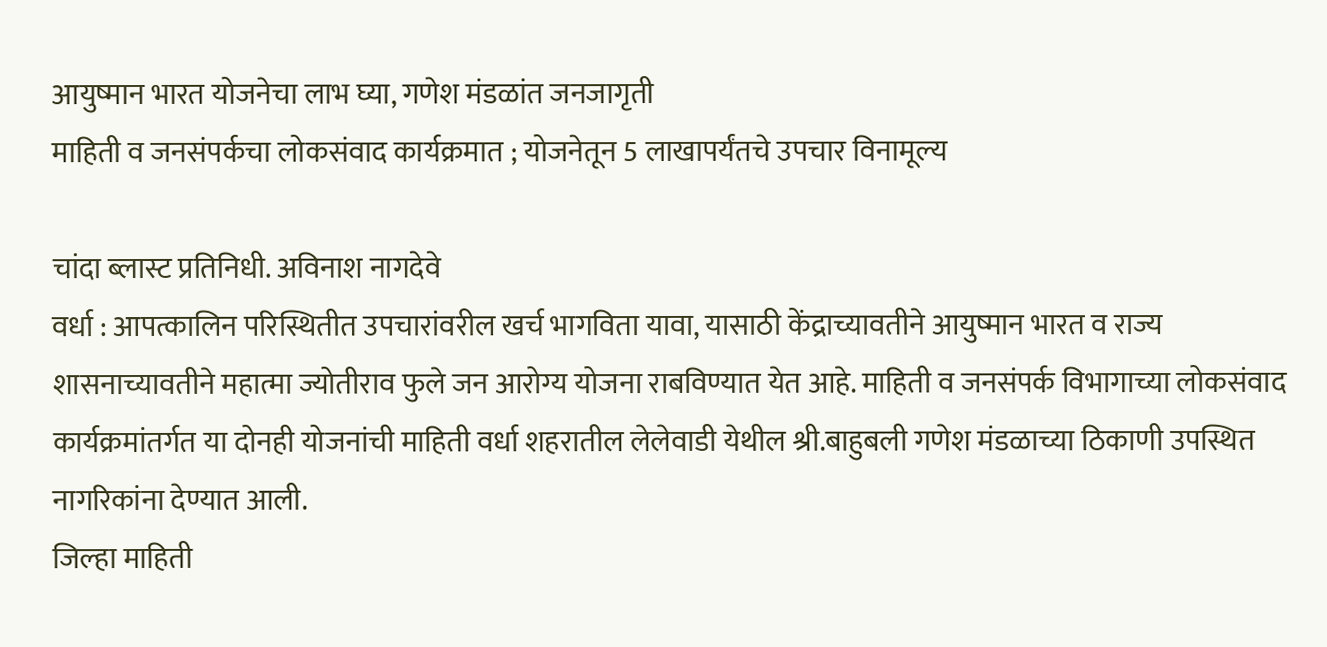आयुष्मान भारत योजनेचा लाभ घ्या, गणेश मंडळांत जनजागृती
माहिती व जनसंपर्कचा लोकसंवाद कार्यक्रमात ; योजनेतून 5 लाखापर्यंतचे उपचार विनामूल्य

चांदा ब्लास्ट प्रतिनिधी. अविनाश नागदेवे
वर्धा : आपत्कालिन परिस्थितीत उपचारांवरील खर्च भागविता यावा, यासाठी केंद्राच्यावतीने आयुष्मान भारत व राज्य शासनाच्यावतीने महात्मा ज्योतीराव फुले जन आरोग्य योजना राबविण्यात येत आहे. माहिती व जनसंपर्क विभागाच्या लोकसंवाद कार्यक्रमांतर्गत या दोनही योजनांची माहिती वर्धा शहरातील लेलेवाडी येथील श्री.बाहुबली गणेश मंडळाच्या ठिकाणी उपस्थित नागरिकांना देण्यात आली.
जिल्हा माहिती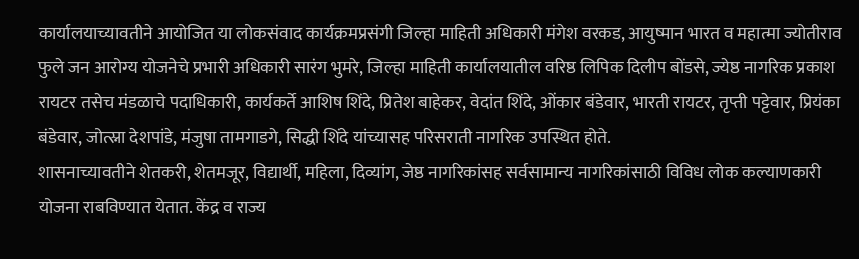कार्यालयाच्यावतीने आयोजित या लोकसंवाद कार्यक्रमप्रसंगी जिल्हा माहिती अधिकारी मंगेश वरकड, आयुष्मान भारत व महात्मा ज्योतीराव फुले जन आरोग्य योजनेचे प्रभारी अधिकारी सारंग भुमरे, जिल्हा माहिती कार्यालयातील वरिष्ठ लिपिक दिलीप बोंडसे, ज्येष्ठ नागरिक प्रकाश रायटर तसेच मंडळाचे पदाधिकारी, कार्यकर्ते आशिष शिंदे, प्रितेश बाहेकर, वेदांत शिंदे, ओंकार बंडेवार, भारती रायटर, तृप्ती पट्टेवार, प्रियंका बंडेवार, जोत्स्ना देशपांडे, मंजुषा तामगाडगे, सिद्धी शिंदे यांच्यासह परिसराती नागरिक उपस्थित होते.
शासनाच्यावतीने शेतकरी, शेतमजूर, विद्यार्थी, महिला, दिव्यांग, जेष्ठ नागरिकांसह सर्वसामान्य नागरिकांसाठी विविध लोक कल्याणकारी योजना राबविण्यात येतात. केंद्र व राज्य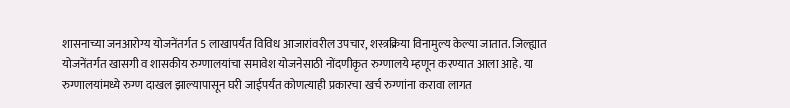शासनाच्या जनआरोग्य योजनेंतर्गत 5 लाखापर्यंत विविध आजारांवरील उपचार, शस्त्रक्रिया विनामुल्य केल्या जातात. जिल्ह्यात योजनेंतर्गत खासगी व शासकीय रुग्णालयांचा समावेश योजनेसाठी नोंदणीकृत रुग्णालये म्हणून करण्यात आला आहे. या रुग्णालयांमध्ये रुग्ण दाखल झाल्यापासून घरी जाईपर्यंत कोणत्याही प्रकारचा खर्च रुग्णांना करावा लागत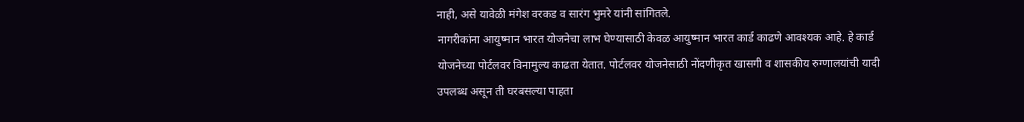नाही, असे यावेळी मंगेश वरकड व सारंग भुमरे यांनी सांगितले.
नागरीकांना आयुष्मान भारत योजनेचा लाभ घेण्यासाठी केवळ आयुष्मान भारत कार्ड काढणे आवश्यक आहे. हे कार्ड योजनेच्या पोर्टलवर विनामुल्य काढता येतात. पोर्टलवर योजनेसाठी नोंदणीकृत खासगी व शासकीय रुग्णालयांची यादी उपलब्ध असून ती घरबसल्या पाहता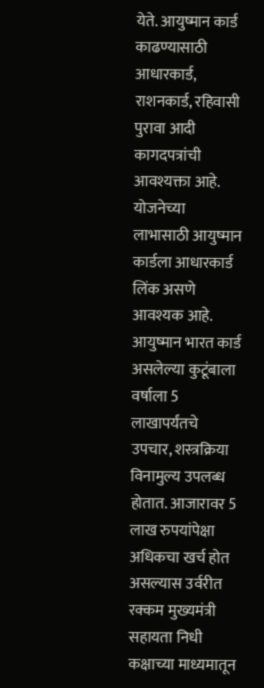येते. आयुष्मान कार्ड काढण्यासाठी आधारकार्ड, राशनकार्ड, रहिवासी पुरावा आदी कागदपत्रांची आवश्यक्ता आहे. योजनेच्या लाभासाठी आयुष्मान कार्डला आधारकार्ड लिंक असणे आवश्यक आहे.
आयुष्मान भारत कार्ड असलेल्या कुटूंबाला वर्षाला 5 लाखापर्यंतचे उपचार, शस्त्रक्रिया विनामुल्य उपलब्ध होतात. आजारावर 5 लाख रुपयांपेक्षा अधिकचा खर्च होत असल्यास उर्वरीत रक्कम मुख्यमंत्री सहायता निधी कक्षाच्या माध्यमातून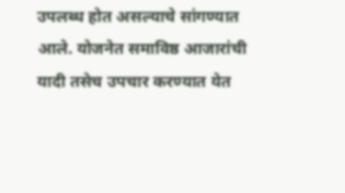उपलब्ध होत असल्याचे सांगण्यात आले. योजनेत समाविष्ठ आजारांची यादी तसेच उपचार करण्यात येत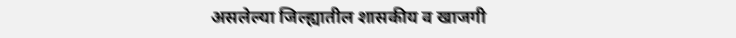असलेल्या जिल्ह्यातील शासकीय व खाजगी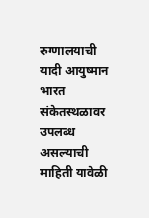रुग्णालयाची यादी आयुष्मान भारत संकेतस्थळावर उपलब्ध असल्याची माहिती यावेळी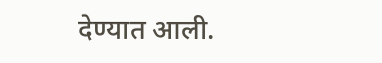देण्यात आली.